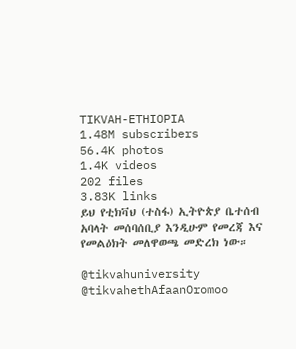TIKVAH-ETHIOPIA
1.48M subscribers
56.4K photos
1.4K videos
202 files
3.83K links
ይህ የቲክቫህ (ተስፋ) ኢትዮጵያ ቤተሰብ አባላት መሰባሰቢያ እንዲሁም የመረጃ እና የመልዕክት መለዋወጫ መድረክ ነው።

@tikvahuniversity
@tikvahethAfaanOromoo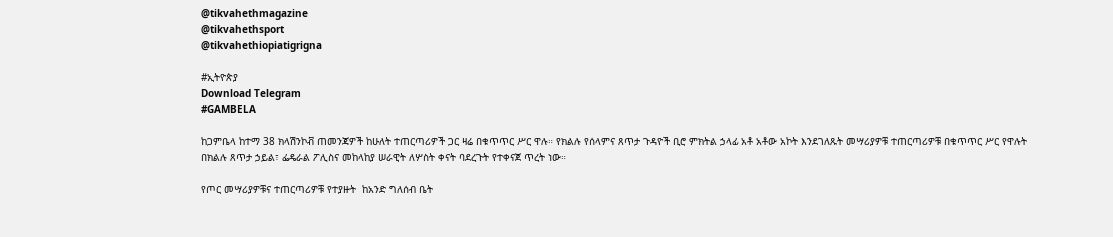@tikvahethmagazine
@tikvahethsport
@tikvahethiopiatigrigna

#ኢትዮጵያ
Download Telegram
#GAMBELA

ከጋምቤላ ከተማ 38 ክላሽንኮቭ ጠመንጃዎች ከሁለት ተጠርጣሪዎች ጋር ዛሬ በቁጥጥር ሥር ዋሉ። የክልሉ የሰላምና ጸጥታ ጉዳዮች ቢሮ ምክትል ኃላፊ አቶ አቶው አኮት እንደገለጹት መሣሪያዎቹ ተጠርጣሪዎቹ በቁጥጥር ሥር የዋሉት በክልሉ ጸጥታ ኃይል፣ ፌዴራል ፖሊስና መከላከያ ሠራዊት ለሦስት ቀናት ባደረጉት የተቀናጀ ጥረት ነው።

የጦር መሣሪያዎቹና ተጠርጣሪዎቹ የተያዙት  ከአንድ ግለሰብ ቤት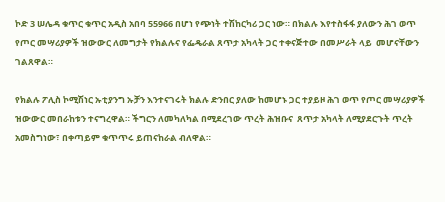ኮድ 3 ሠሌዳ ቁጥር ቁጥር አዲስ አበባ 55966 በሆነ የጭነት ተሽከርካሪ ጋር ነው። በክልሉ እየተስፋፋ ያለውን ሕገ ወጥ የጦር መሣሪያዎች ዝውውር ለመግታት የክልሉና የፌዴራል ጸጥታ አካላት ጋር ተቀናጅተው በመሥራት ላይ  መሆናቸውን ገልጸዋል።

የክልሉ ፖሊስ ኮሚሽነር ኡቲያንግ ኡቻን እንተናገሩት ክልሉ ድንበር ያለው ከመሆኑ ጋር ተያይዞ ሕገ ወጥ የጦር መሣሪያዎች ዝውውር መበራከቱን ተናግረዋል። ችግርን ለመካለካል በሚደረገው ጥረት ሕዝቡና  ጸጥታ አካላት ለሚያደርጉት ጥረት አመስግነው፣ በቀጣይም ቁጥጥሩ ይጠናከራል ብለዋል።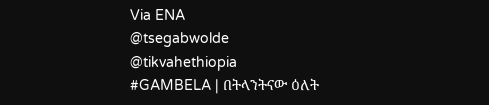Via ENA
@tsegabwolde @tikvahethiopia
#GAMBELA | በትላንትናው ዕለት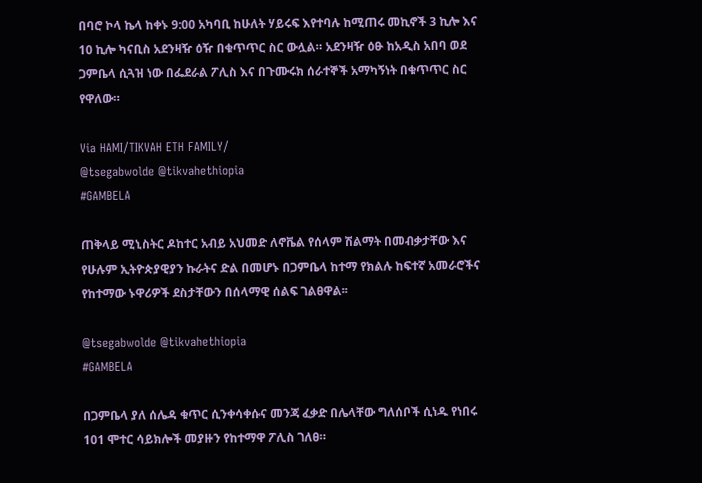በባሮ ኮላ ኬላ ከቀኑ 9:00 አካባቢ ከሁለት ሃይሩፍ እየተባሉ ከሚጠሩ መኪኖች 3 ኪሎ እና 10 ኪሎ ካናቢስ አደንዛዥ ዕዥ በቁጥጥር ስር ውሏል። አደንዛዥ ዕፁ ከአዲስ አበባ ወደ ጋምቤላ ሲጓዝ ነው በፌደራል ፖሊስ እና በጉሙሩክ ሰራተኞች አማካኝነት በቁጥጥር ስር የዋለው።

Via HAMI/TIKVAH ETH FAMILY/
@tsegabwolde @tikvahethiopia
#GAMBELA

ጠቅላይ ሚኒስትር ዶከተር አብይ አህመድ ለኖቬል የሰላም ሽልማት በመብቃታቸው እና የሁሉም ኢትዮጵያዊያን ኩራትና ድል በመሆኑ በጋምቤላ ከተማ የክልሉ ከፍተኛ አመራሮችና የከተማው ኑዋሪዎች ደስታቸውን በሰላማዊ ሰልፍ ገልፀዋል፡፡

@tsegabwolde @tikvahethiopia
#GAMBELA

በጋምቤላ ያለ ሰሌዳ ቁጥር ሲንቀሳቀሱና መንጃ ፈቃድ በሌላቸው ግለሰቦች ሲነዱ የነበሩ 101 ሞተር ሳይክሎች መያዙን የከተማዋ ፖሊስ ገለፀ።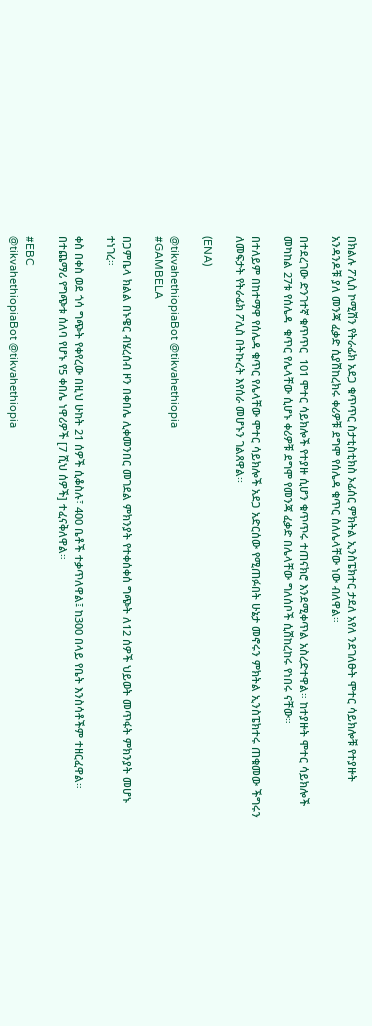በክልሉ ፖሊስ ኮሚሽን የትራፊክ አደጋ ቁጥጥር ስታቲስቲክስ ኦፊሰር ምክትል ኢንስፔክተር ታደለ አየለ ንደገለፁት ሞተር ሳይክሎቹ የተያዙት አንዳንዶቹ ያለ መንጃ ፈቃድ ሲያሽከረክሩ ቀሪዎቹ ደግሞ የሰሌዳ ቁጥር ስለሌላቸው ነው ብለዋል።

በተደረገው ድንገተኛ ቁጥጥር  101 ሞተር ሳይክሎች የተያዙ ሲሆን ቁጥጥሩ ተጠናክሮ እንደሚቀጥል አስረድተዋል። ከተያዙት ሞተር ሳይክሎች መካከል 27ቱ የሰሌዳ  ቁጥር የሌላቸው ሲሆኑ ቀሪዎቹ ደግሞ የመንጃ ፈቃድ በሌላቸው ግለሰቦች ሲሽከረከሩ የነበሩ ናቸው።

በተለይም በከተማዋ የሰሌዳ ቁጥር የሌላቸው ሞተር ሳይክሎች አደጋ አድርሰው የሚጠፉበት ሁኔታ መኖሩን ምክትል ኢንስፔክተሩ ጠቁመው ችግሩን ለመፍታት የትራፊክ ፖሊስ በትኩረት እየሰራ መሆኑን ገልጸዋል፡፡

(ENA)

@tikvahethiopiaBot @tikvahethiopia
#GAMBELA

በጋምቤላ ክልል በኑዌር ብሄረሰብ ዞን በቀበሌ ሊቀመንበር መገደል ምክንያት የተቀሰቀሰ ግጭት ለ12 ሰዎች ህይወት መጥፋት ምክንያት መሆኑ ተነገረ።

ቀስ በቀስ ወደ ጎሳ ግጭት የቀየረው በዚህ ሁከት 21 ሰዎች ሲቆስሉ፣ 400 ቤቶች ተቃጥለዋል፤ ከ300 በላይ የቤት እንስሳቶችም ተዘርፈዋል። በተጨማሪ የግጭቱ ሰለባ የሆኑ የ5 ቀበሌ ነዋሪዎች [7 ሺህ ሰዎች] ተፈናቅለዋል።

#EBC
@tikvahethiopiaBot @tikvahethiopia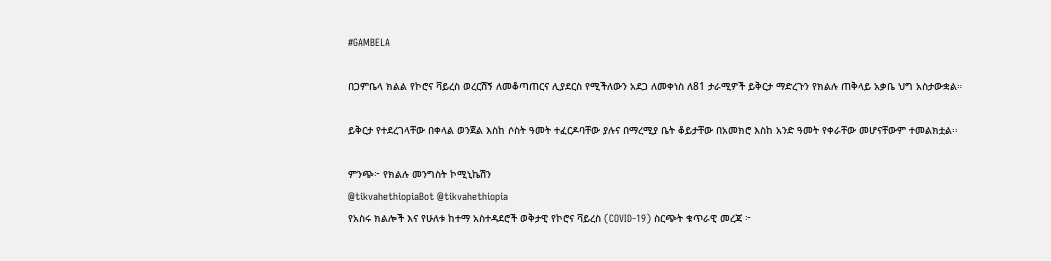#GAMBELA

በጋምቤላ ክልል የኮሮና ቫይረስ ወረርሽኝ ለመቆጣጠርና ሊያደርስ የሚችለውን አደጋ ለመቀነስ ለ81 ታራሚዎች ይቅርታ ማድረጉን የክልሉ ጠቅላይ አቃቤ ህግ አስታውቋል።

ይቅርታ የተደረገላቸው በቀላል ወንጀል እስከ ሶስት ዓመት ተፈርዶባቸው ያሉና በማረሚያ ቤት ቆይታቸው በአመክሮ እስከ አንድ ዓመት የቀራቸው መሆናቸውም ተመልክቷል፡፡

ምንጭ፦ የክልሉ መንግስት ኮሚኒኬሽን
@tikvahethiopiaBot @tikvahethiopia
የአስሩ ክልሎች እና የሁለቱ ከተማ አስተዳደሮች ወቅታዊ የኮሮና ቫይረስ (COVID-19) ስርጭት ቁጥራዊ መረጃ ፦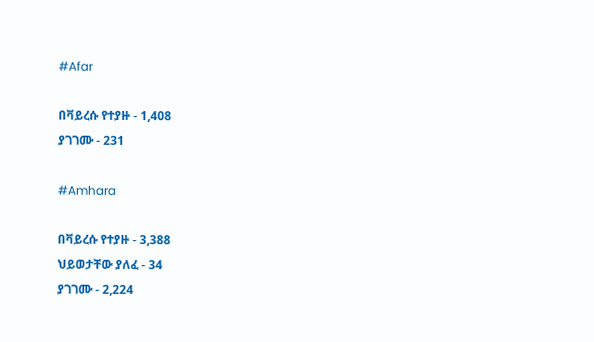#Afar

በቫይረሱ የተያዙ - 1,408
ያገገሙ - 231

#Amhara

በቫይረሱ የተያዙ - 3,388
ህይወታቸው ያለፈ - 34
ያገገሙ - 2,224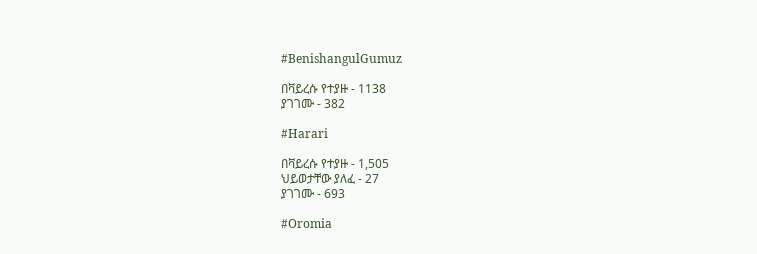#BenishangulGumuz

በቫይረሱ የተያዙ - 1138
ያገገሙ - 382

#Harari

በቫይረሱ የተያዙ - 1,505
ህይወታቸው ያለፈ - 27
ያገገሙ - 693

#Oromia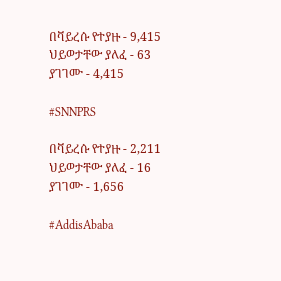በቫይረሱ የተያዙ - 9,415
ህይወታቸው ያለፈ - 63
ያገገሙ - 4,415

#SNNPRS

በቫይረሱ የተያዙ - 2,211
ህይወታቸው ያለፈ - 16
ያገገሙ - 1,656

#AddisAbaba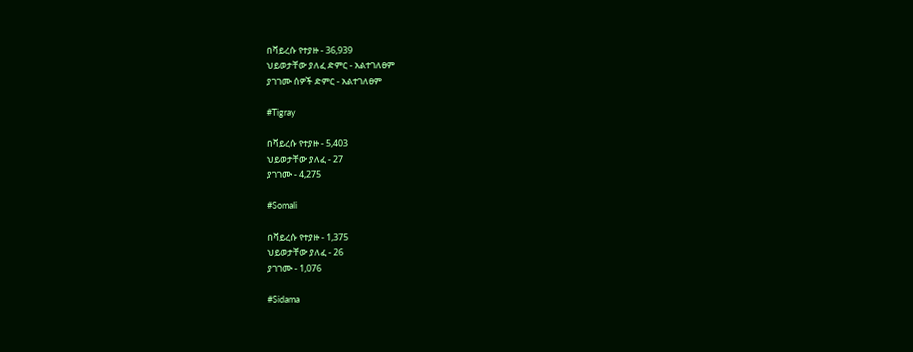በቫይረሱ የተያዙ - 36,939
ህይወታቸው ያለፈ ድምር - አልተገለፀም
ያገገሙ ሰዎች ድምር - አልተገለፀም

#Tigray

በቫይረሱ የተያዙ - 5,403
ህይወታቸው ያለፈ - 27
ያገገሙ - 4,275

#Somali

በቫይረሱ የተያዙ - 1,375
ህይወታቸው ያለፈ - 26
ያገገሙ - 1,076

#Sidama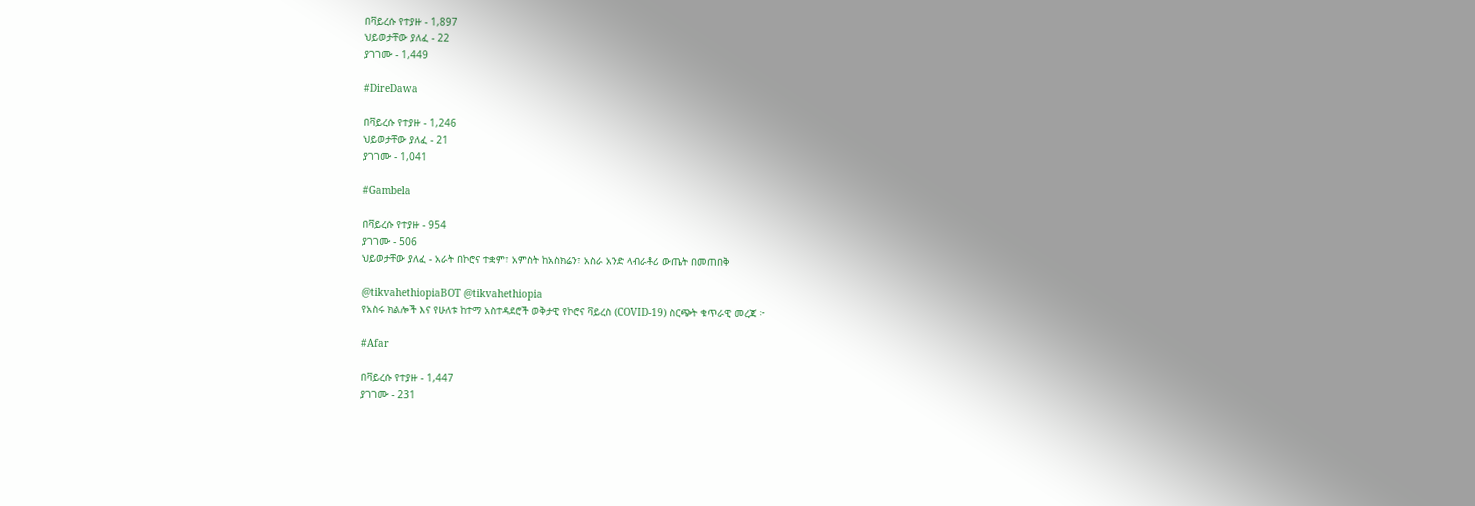በቫይረሱ የተያዙ - 1,897
ህይወታቸው ያለፈ - 22
ያገገሙ - 1,449

#DireDawa

በቫይረሱ የተያዙ - 1,246
ህይወታቸው ያለፈ - 21
ያገገሙ - 1,041

#Gambela

በቫይረሱ የተያዙ - 954
ያገገሙ - 506
ህይወታቸው ያለፈ - አራት በኮሮና ተቋም፣ አምስት ከአስክሬን፣ አስራ አንድ ላብራቶሪ ውጤት በመጠበቅ

@tikvahethiopiaBOT @tikvahethiopia
የአስሩ ክልሎች እና የሁለቱ ከተማ አስተዳደሮች ወቅታዊ የኮሮና ቫይረስ (COVID-19) ስርጭት ቁጥራዊ መረጃ ፦

#Afar

በቫይረሱ የተያዙ - 1,447
ያገገሙ - 231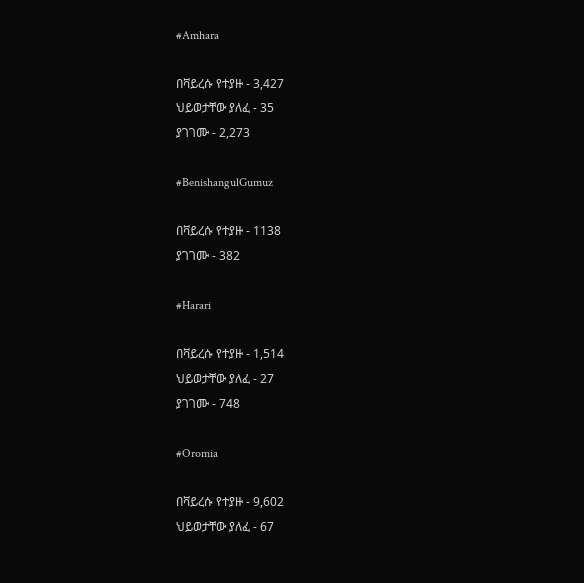#Amhara

በቫይረሱ የተያዙ - 3,427
ህይወታቸው ያለፈ - 35
ያገገሙ - 2,273

#BenishangulGumuz

በቫይረሱ የተያዙ - 1138
ያገገሙ - 382

#Harari

በቫይረሱ የተያዙ - 1,514
ህይወታቸው ያለፈ - 27
ያገገሙ - 748

#Oromia

በቫይረሱ የተያዙ - 9,602
ህይወታቸው ያለፈ - 67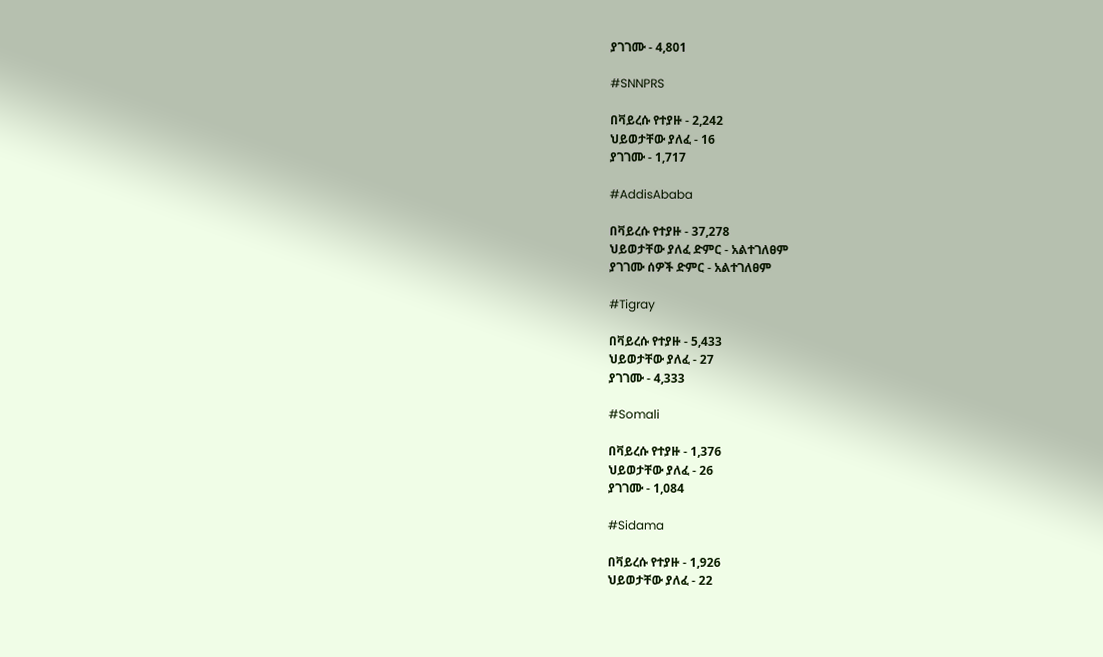ያገገሙ - 4,801

#SNNPRS

በቫይረሱ የተያዙ - 2,242
ህይወታቸው ያለፈ - 16
ያገገሙ - 1,717

#AddisAbaba

በቫይረሱ የተያዙ - 37,278
ህይወታቸው ያለፈ ድምር - አልተገለፀም
ያገገሙ ሰዎች ድምር - አልተገለፀም

#Tigray

በቫይረሱ የተያዙ - 5,433
ህይወታቸው ያለፈ - 27
ያገገሙ - 4,333

#Somali

በቫይረሱ የተያዙ - 1,376
ህይወታቸው ያለፈ - 26
ያገገሙ - 1,084

#Sidama

በቫይረሱ የተያዙ - 1,926
ህይወታቸው ያለፈ - 22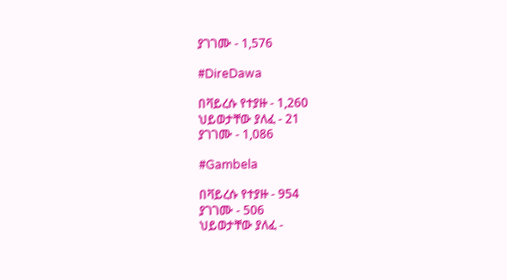ያገገሙ - 1,576

#DireDawa

በቫይረሱ የተያዙ - 1,260
ህይወታቸው ያለፈ - 21
ያገገሙ - 1,086

#Gambela

በቫይረሱ የተያዙ - 954
ያገገሙ - 506
ህይወታቸው ያለፈ -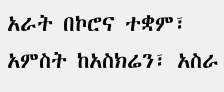አራት በኮሮና ተቋም፣ አምስት ከአስክሬን፣ አስራ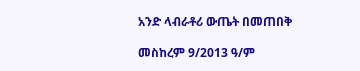አንድ ላብራቶሪ ውጤት በመጠበቅ

መስከረም 9/2013 ዓ/ም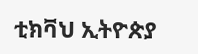ቲክቫህ ኢትዮጵያ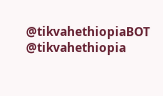@tikvahethiopiaBOT @tikvahethiopia